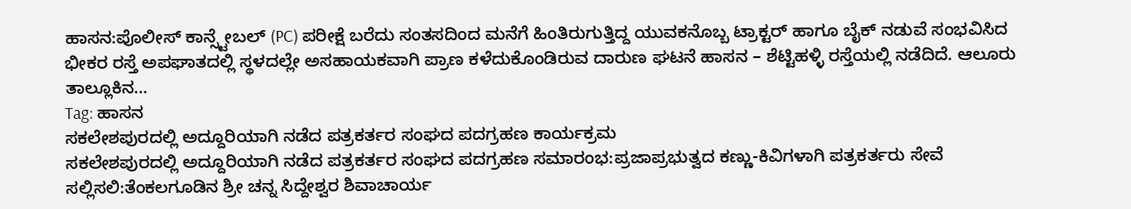ಹಾಸನ:ಪೊಲೀಸ್ ಕಾನ್ಸ್ಟೇಬಲ್ (PC) ಪರೀಕ್ಷೆ ಬರೆದು ಸಂತಸದಿಂದ ಮನೆಗೆ ಹಿಂತಿರುಗುತ್ತಿದ್ದ ಯುವಕನೊಬ್ಬ ಟ್ರಾಕ್ಟರ್ ಹಾಗೂ ಬೈಕ್ ನಡುವೆ ಸಂಭವಿಸಿದ ಭೀಕರ ರಸ್ತೆ ಅಪಘಾತದಲ್ಲಿ ಸ್ಥಳದಲ್ಲೇ ಅಸಹಾಯಕವಾಗಿ ಪ್ರಾಣ ಕಳೆದುಕೊಂಡಿರುವ ದಾರುಣ ಘಟನೆ ಹಾಸನ – ಶೆಟ್ಟಿಹಳ್ಳಿ ರಸ್ತೆಯಲ್ಲಿ ನಡೆದಿದೆ. ಆಲೂರು ತಾಲ್ಲೂಕಿನ…
Tag: ಹಾಸನ
ಸಕಲೇಶಪುರದಲ್ಲಿ ಅದ್ದೂರಿಯಾಗಿ ನಡೆದ ಪತ್ರಕರ್ತರ ಸಂಘದ ಪದಗ್ರಹಣ ಕಾರ್ಯಕ್ರಮ
ಸಕಲೇಶಪುರದಲ್ಲಿ ಅದ್ದೂರಿಯಾಗಿ ನಡೆದ ಪತ್ರಕರ್ತರ ಸಂಘದ ಪದಗ್ರಹಣ ಸಮಾರಂಭ:ಪ್ರಜಾಪ್ರಭುತ್ವದ ಕಣ್ಣು-ಕಿವಿಗಳಾಗಿ ಪತ್ರಕರ್ತರು ಸೇವೆ ಸಲ್ಲಿಸಲಿ:ತೆಂಕಲಗೂಡಿನ ಶ್ರೀ ಚನ್ನ ಸಿದ್ದೇಶ್ವರ ಶಿವಾಚಾರ್ಯ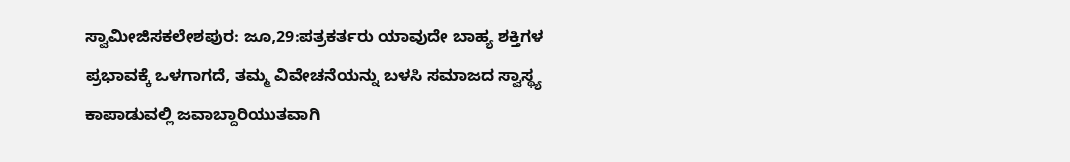ಸ್ವಾಮೀಜಿಸಕಲೇಶಪುರ: ಜೂ,29:ಪತ್ರಕರ್ತರು ಯಾವುದೇ ಬಾಹ್ಯ ಶಕ್ತಿಗಳ ಪ್ರಭಾವಕ್ಕೆ ಒಳಗಾಗದೆ, ತಮ್ಮ ವಿವೇಚನೆಯನ್ನು ಬಳಸಿ ಸಮಾಜದ ಸ್ವಾಸ್ಥ್ಯ ಕಾಪಾಡುವಲ್ಲಿ ಜವಾಬ್ದಾರಿಯುತವಾಗಿ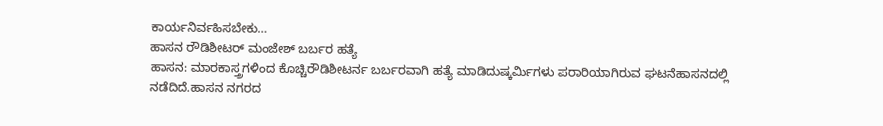ಕಾರ್ಯನಿರ್ವಹಿಸಬೇಕು…
ಹಾಸನ ರೌಡಿಶೀಟರ್ ಮಂಜೇಶ್ ಬರ್ಬರ ಹತ್ಯೆ
ಹಾಸನ: ಮಾರಕಾಸ್ತ್ರಗಳಿಂದ ಕೊಚ್ಚಿರೌಡಿಶೀಟರ್ನ ಬರ್ಬರವಾಗಿ ಹತ್ಯೆ ಮಾಡಿದುಷ್ಕರ್ಮಿಗಳು ಪರಾರಿಯಾಗಿರುವ ಘಟನೆಹಾಸನದಲ್ಲಿ ನಡೆದಿದೆ.ಹಾಸನ ನಗರದ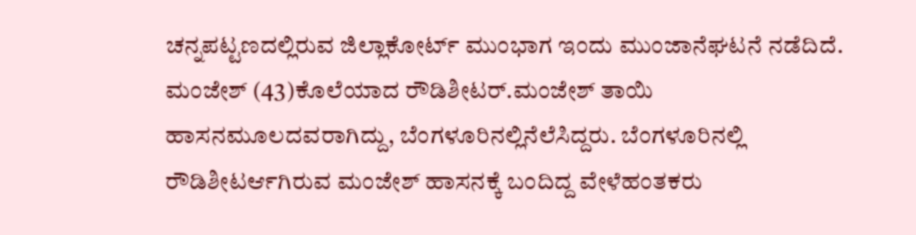ಚನ್ನಪಟ್ಟಣದಲ್ಲಿರುವ ಜಿಲ್ಲಾಕೋರ್ಟ್ ಮುಂಭಾಗ ಇಂದು ಮುಂಜಾನೆಘಟನೆ ನಡೆದಿದೆ. ಮಂಜೇಶ್ (43)ಕೊಲೆಯಾದ ರೌಡಿಶೀಟರ್.ಮಂಜೇಶ್ ತಾಯಿ ಹಾಸನಮೂಲದವರಾಗಿದ್ದು, ಬೆಂಗಳೂರಿನಲ್ಲಿನೆಲೆಸಿದ್ದರು. ಬೆಂಗಳೂರಿನಲ್ಲಿ ರೌಡಿಶೀಟರ್ಆಗಿರುವ ಮಂಜೇಶ್ ಹಾಸನಕ್ಕೆ ಬಂದಿದ್ದ ವೇಳೆಹಂತಕರು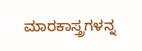ಮಾರಕಾಸ್ತ್ರಗಳನ್ನ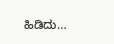ಹಿಡಿದು…